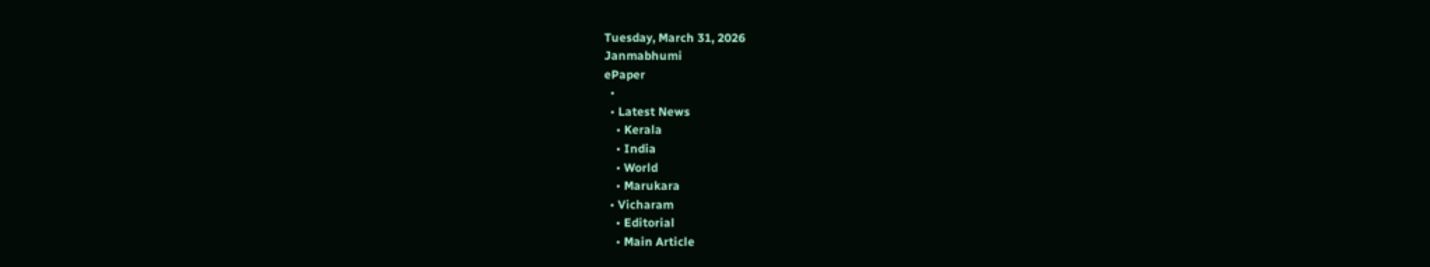Tuesday, March 31, 2026
Janmabhumi
ePaper
  •
  • Latest News
    • Kerala
    • India
    • World
    • Marukara
  • Vicharam
    • Editorial
    • Main Article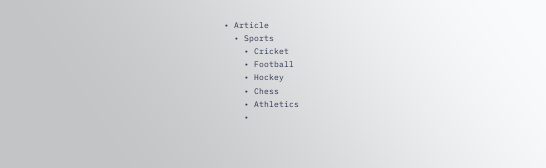• Article
  • Sports
    • Cricket
    • Football
    • Hockey
    • Chess
    • Athletics
    •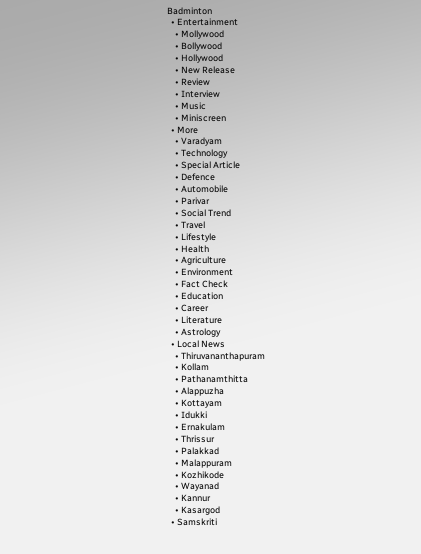Badminton
  • Entertainment
    • Mollywood
    • Bollywood
    • Hollywood
    • New Release
    • Review
    • Interview
    • Music
    • Miniscreen
  • More
    • Varadyam
    • Technology
    • Special Article
    • Defence
    • Automobile
    • Parivar
    • Social Trend
    • Travel
    • Lifestyle
    • Health
    • Agriculture
    • Environment
    • Fact Check
    • Education
    • Career
    • Literature
    • Astrology
  • Local News
    • Thiruvananthapuram
    • Kollam
    • Pathanamthitta
    • Alappuzha
    • Kottayam
    • Idukki
    • Ernakulam
    • Thrissur
    • Palakkad
    • Malappuram
    • Kozhikode
    • Wayanad
    • Kannur
    • Kasargod
  • Samskriti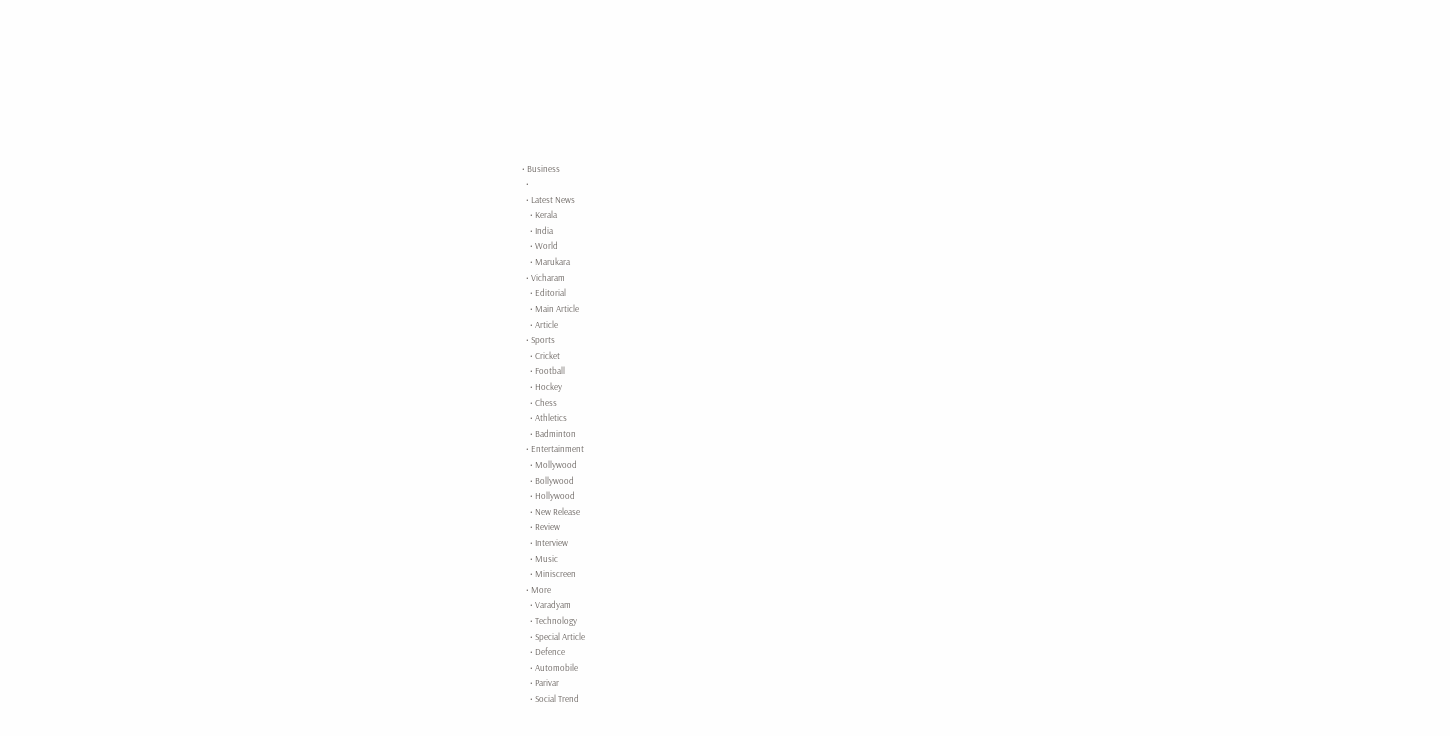• Business
  •
  • Latest News
    • Kerala
    • India
    • World
    • Marukara
  • Vicharam
    • Editorial
    • Main Article
    • Article
  • Sports
    • Cricket
    • Football
    • Hockey
    • Chess
    • Athletics
    • Badminton
  • Entertainment
    • Mollywood
    • Bollywood
    • Hollywood
    • New Release
    • Review
    • Interview
    • Music
    • Miniscreen
  • More
    • Varadyam
    • Technology
    • Special Article
    • Defence
    • Automobile
    • Parivar
    • Social Trend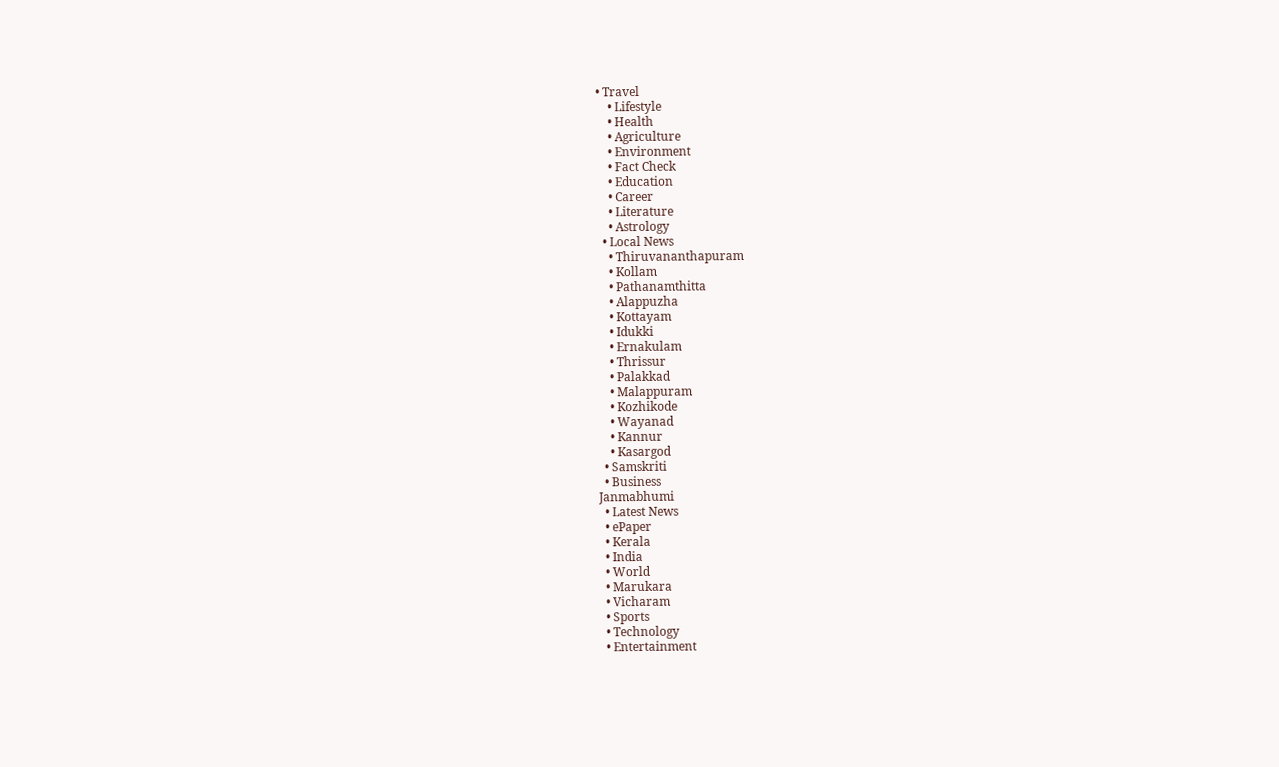• Travel
    • Lifestyle
    • Health
    • Agriculture
    • Environment
    • Fact Check
    • Education
    • Career
    • Literature
    • Astrology
  • Local News
    • Thiruvananthapuram
    • Kollam
    • Pathanamthitta
    • Alappuzha
    • Kottayam
    • Idukki
    • Ernakulam
    • Thrissur
    • Palakkad
    • Malappuram
    • Kozhikode
    • Wayanad
    • Kannur
    • Kasargod
  • Samskriti
  • Business
Janmabhumi
  • Latest News
  • ePaper
  • Kerala
  • India
  • World
  • Marukara
  • Vicharam
  • Sports
  • Technology
  • Entertainment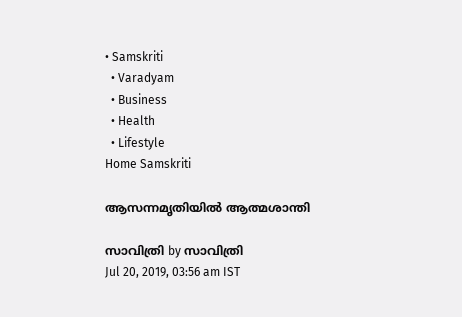• Samskriti
  • Varadyam
  • Business
  • Health
  • Lifestyle
Home Samskriti

ആസന്നമൃതിയില്‍ ആത്മശാന്തി

സാവിത്രി by സാവിത്രി
Jul 20, 2019, 03:56 am IST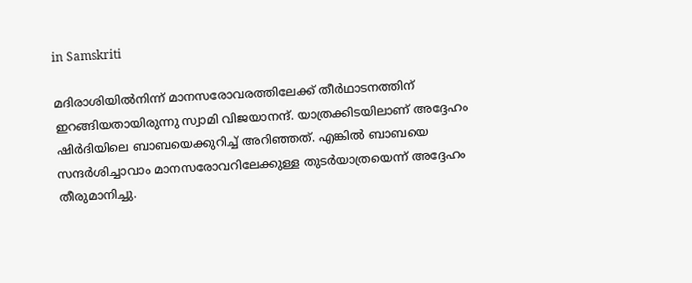in Samskriti

മദിരാശിയില്‍നിന്ന് മാനസരോവരത്തിലേക്ക് തീര്‍ഥാടനത്തിന് ഇറങ്ങിയതായിരുന്നു സ്വാമി വിജയാനന്ദ്. യാത്രക്കിടയിലാണ് അദ്ദേഹം ഷിര്‍ദിയിലെ ബാബയെക്കുറിച്ച് അറിഞ്ഞത്. എങ്കില്‍ ബാബയെ സന്ദര്‍ശിച്ചാവാം മാനസരോവറിലേക്കുള്ള തുടര്‍യാത്രയെന്ന് അദ്ദേഹം തീരുമാനിച്ചു.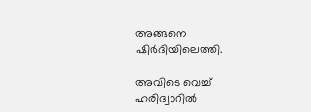അങ്ങനെ ഷിര്‍ദിയിലെത്തി.

അവിടെ വെച്ച് ഹരിദ്വാറില്‍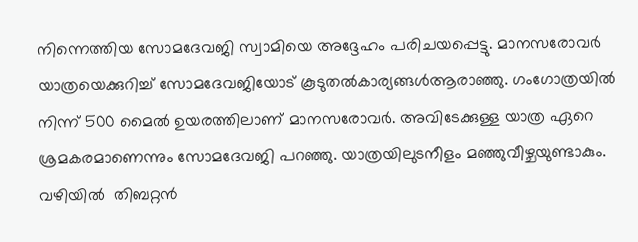നിന്നെത്തിയ സോമദേവജി സ്വാമിയെ അദ്ദേഹം പരിചയപ്പെട്ടു. മാനസരോവര്‍ യാത്രയെക്കുറിച്ച് സോമദേവജിയോട് കൂടുതല്‍കാര്യങ്ങള്‍ആരാഞ്ഞു. ഗംഗോത്രയില്‍ നിന്ന് 500 മൈല്‍ ഉയരത്തിലാണ് മാനസരോവര്‍. അവിടേക്കുള്ള യാത്ര ഏറെ ശ്രമകരമാണെന്നും സോമദേവജി പറഞ്ഞു. യാത്രയിലുടനീളം മഞ്ഞുവീഴ്ചയുണ്ടാകും. വഴിയില്‍  തിബറ്റന്‍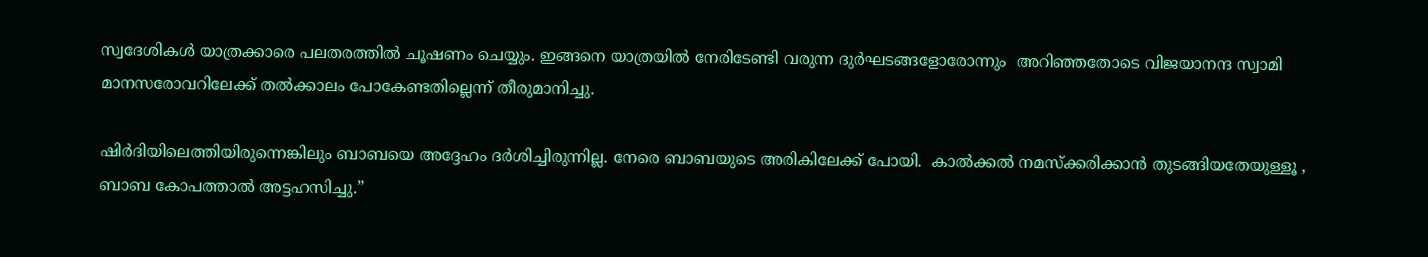സ്വദേശികള്‍ യാത്രക്കാരെ പലതരത്തില്‍ ചൂഷണം ചെയ്യും. ഇങ്ങനെ യാത്രയില്‍ നേരിടേണ്ടി വരുന്ന ദുര്‍ഘടങ്ങളോരോന്നും  അറിഞ്ഞതോടെ വിജയാനന്ദ സ്വാമി മാനസരോവറിലേക്ക് തല്‍ക്കാലം പോകേണ്ടതില്ലെന്ന് തീരുമാനിച്ചു.

ഷിര്‍ദിയിലെത്തിയിരുന്നെങ്കിലും ബാബയെ അദ്ദേഹം ദര്‍ശിച്ചിരുന്നില്ല. നേരെ ബാബയുടെ അരികിലേക്ക് പോയി.  കാല്‍ക്കല്‍ നമസ്‌ക്കരിക്കാന്‍ തുടങ്ങിയതേയുള്ളൂ , ബാബ കോപത്താല്‍ അട്ടഹസിച്ചു.”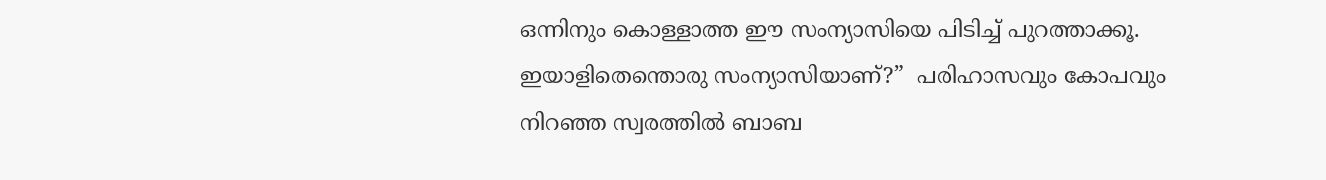ഒന്നിനും കൊള്ളാത്ത ഈ സംന്യാസിയെ പിടിച്ച് പുറത്താക്കൂ. ഇയാളിതെന്തൊരു സംന്യാസിയാണ്?”  പരിഹാസവും കോപവും നിറഞ്ഞ സ്വരത്തില്‍ ബാബ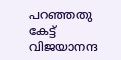പറഞ്ഞതു കേട്ട് വിജയാനന്ദ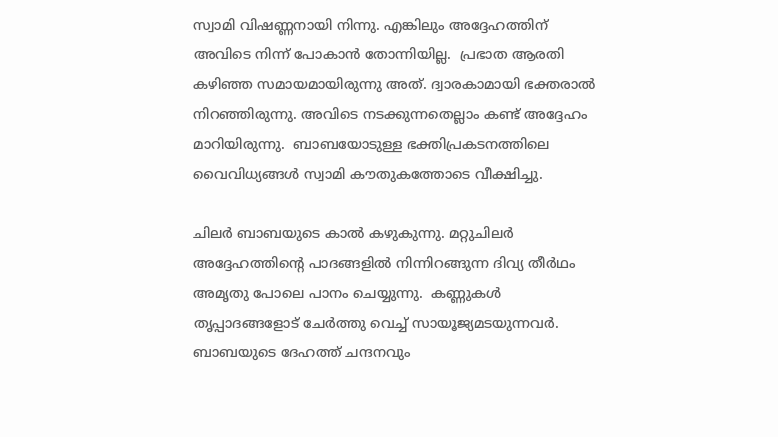സ്വാമി വിഷണ്ണനായി നിന്നു. എങ്കിലും അദ്ദേഹത്തിന് അവിടെ നിന്ന് പോകാന്‍ തോന്നിയില്ല.  പ്രഭാത ആരതി കഴിഞ്ഞ സമായമായിരുന്നു അത്. ദ്വാരകാമായി ഭക്തരാല്‍ നിറഞ്ഞിരുന്നു. അവിടെ നടക്കുന്നതെല്ലാം കണ്ട് അദ്ദേഹം മാറിയിരുന്നു.  ബാബയോടുള്ള ഭക്തിപ്രകടനത്തിലെ വൈവിധ്യങ്ങള്‍ സ്വാമി കൗതുകത്തോടെ വീക്ഷിച്ചു.

ചിലര്‍ ബാബയുടെ കാല്‍ കഴുകുന്നു. മറ്റുചിലര്‍ അദ്ദേഹത്തിന്റെ പാദങ്ങളില്‍ നിന്നിറങ്ങുന്ന ദിവ്യ തീര്‍ഥം അമൃതു പോലെ പാനം ചെയ്യുന്നു.  കണ്ണുകള്‍ തൃപ്പാദങ്ങളോട് ചേര്‍ത്തു വെച്ച് സായൂജ്യമടയുന്നവര്‍. ബാബയുടെ ദേഹത്ത് ചന്ദനവും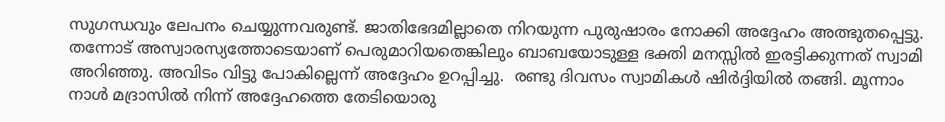സുഗന്ധവും ലേപനം ചെയ്യുന്നവരുണ്ട്. ജാതിഭേദമില്ലാതെ നിറയുന്ന പുരുഷാരം നോക്കി അദ്ദേഹം അത്ഭുതപ്പെട്ടു. തന്നോട് അസ്വാരസ്യത്തോടെയാണ് പെരുമാറിയതെങ്കിലും ബാബയോടുള്ള ഭക്തി മനസ്സില്‍ ഇരട്ടിക്കുന്നത് സ്വാമി അറിഞ്ഞു. അവിടം വിട്ടു പോകില്ലെന്ന് അദ്ദേഹം ഉറപ്പിച്ചു.  രണ്ടു ദിവസം സ്വാമികള്‍ ഷിര്‍ദ്ദിയില്‍ തങ്ങി. മൂന്നാം നാള്‍ മദ്രാസില്‍ നിന്ന് അദ്ദേഹത്തെ തേടിയൊരു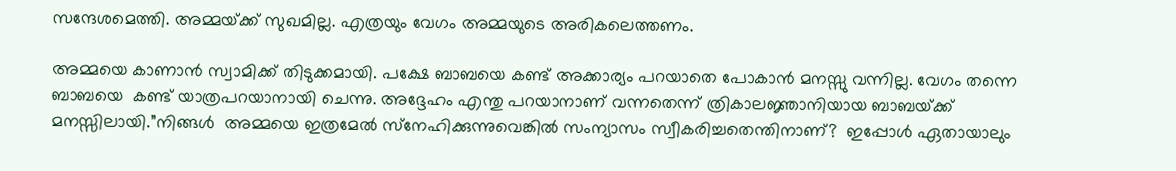സന്ദേശമെത്തി. അമ്മയ്‌ക്ക് സുഖമില്ല. എത്രയും വേഗം അമ്മയുടെ അരികലെത്തണം.

അമ്മയെ കാണാന്‍ സ്വാമിക്ക് തിടുക്കമായി. പക്ഷേ ബാബയെ കണ്ട് അക്കാര്യം പറയാതെ പോകാന്‍ മനസ്സു വന്നില്ല. വേഗം തന്നെ ബാബയെ  കണ്ട് യാത്രപറയാനായി ചെന്നു. അദ്ദേഹം എന്തു പറയാനാണ് വന്നതെന്ന് ത്രികാലജ്ഞാനിയായ ബാബയ്‌ക്ക് മനസ്സിലായി.”നിങ്ങള്‍  അമ്മയെ ഇത്രമേല്‍ സ്‌നേഹിക്കുന്നുവെങ്കില്‍ സംന്യാസം സ്വീകരിച്ചതെന്തിനാണ്?  ഇപ്പോള്‍ ഏതായാലും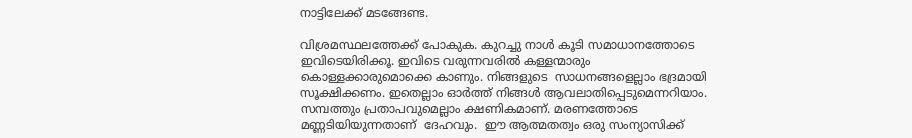നാട്ടിലേക്ക് മടങ്ങേണ്ട.

വിശ്രമസ്ഥലത്തേക്ക് പോകുക. കുറച്ചു നാള്‍ കൂടി സമാധാനത്തോടെ ഇവിടെയിരിക്കൂ. ഇവിടെ വരുന്നവരില്‍ കള്ളന്മാരും കൊള്ളക്കാരുമൊക്കെ കാണും. നിങ്ങളുടെ  സാധനങ്ങളെല്ലാം ഭദ്രമായി സൂക്ഷിക്കണം. ഇതെല്ലാം ഓര്‍ത്ത് നിങ്ങള്‍ ആവലാതിപ്പെടുമെന്നറിയാം. സമ്പത്തും പ്രതാപവുമെല്ലാം ക്ഷണികമാണ്. മരണത്തോടെ മണ്ണടിയിയുന്നതാണ്  ദേഹവും.  ഈ ആത്മതത്വം ഒരു സംന്യാസിക്ക്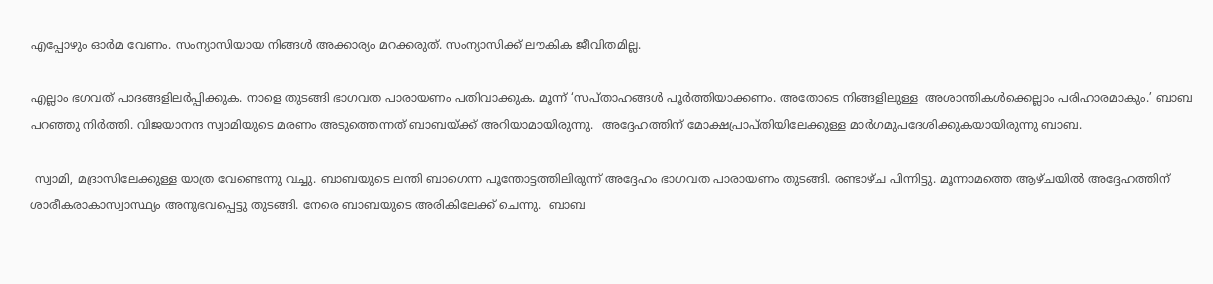എപ്പോഴും ഓര്‍മ വേണം. സംന്യാസിയായ നിങ്ങള്‍ അക്കാര്യം മറക്കരുത്. സംന്യാസിക്ക് ലൗകിക ജീവിതമില്ല.

എല്ലാം ഭഗവത് പാദങ്ങളിലര്‍പ്പിക്കുക. നാളെ തുടങ്ങി ഭാഗവത പാരായണം പതിവാക്കുക. മൂന്ന് ‘സപ്താഹങ്ങള്‍ പൂര്‍ത്തിയാക്കണം. അതോടെ നിങ്ങളിലുള്ള  അശാന്തികള്‍ക്കെല്ലാം പരിഹാരമാകും.’ ബാബ പറഞ്ഞു നിര്‍ത്തി. വിജയാനന്ദ സ്വാമിയുടെ മരണം അടുത്തെന്നത് ബാബയ്‌ക്ക് അറിയാമായിരുന്നു.  അദ്ദേഹത്തിന് മോക്ഷപ്രാപ്തിയിലേക്കുള്ള മാര്‍ഗമുപദേശിക്കുകയായിരുന്നു ബാബ.

 സ്വാമി, മദ്രാസിലേക്കുള്ള യാത്ര വേണ്ടെന്നു വച്ചു. ബാബയുടെ ലന്തി ബാഗെന്ന പൂന്തോട്ടത്തിലിരുന്ന് അദ്ദേഹം ഭാഗവത പാരായണം തുടങ്ങി. രണ്ടാഴ്ച പിന്നിട്ടു. മൂന്നാമത്തെ ആഴ്ചയില്‍ അദ്ദേഹത്തിന് ശാരീകരാകാസ്വാസ്ഥ്യം അനുഭവപ്പെട്ടു തുടങ്ങി. നേരെ ബാബയുടെ അരികിലേക്ക് ചെന്നു.  ബാബ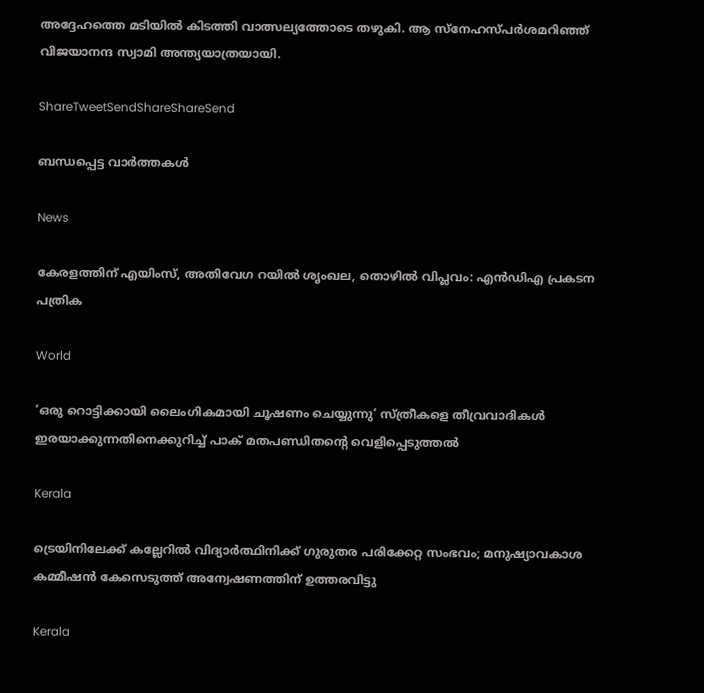അദ്ദേഹത്തെ മടിയില്‍ കിടത്തി വാത്സല്യത്തോടെ തഴുകി. ആ സ്‌നേഹസ്പര്‍ശമറിഞ്ഞ് വിജയാനന്ദ സ്വാമി അന്ത്യയാത്രയായി.

ShareTweetSendShareShareSend

ബന്ധപ്പെട്ട വാര്‍ത്തകള്‍

News

കേരളത്തിന് എയിംസ്, അതിവേഗ റയിൽ ശൃംഖല, തൊഴിൽ വിപ്ലവം: എൻഡിഎ പ്രകടന പത്രിക

World

‘ഒരു റൊട്ടിക്കായി ലൈംഗികമായി ചൂഷണം ചെയ്യുന്നു’ സ്ത്രീകളെ തീവ്രവാദികൾ ഇരയാക്കുന്നതിനെക്കുറിച്ച് പാക് മതപണ്ഡിതന്റെ വെളിപ്പെടുത്തൽ

Kerala

ട്രെയിനിലേക്ക് കല്ലേറില്‍ വിദ്യാര്‍ത്ഥിനിക്ക് ഗുരുതര പരിക്കേറ്റ സംഭവം; മനുഷ്യാവകാശ കമ്മീഷന്‍ കേസെടുത്ത് അന്വേഷണത്തിന് ഉത്തരവിട്ടു

Kerala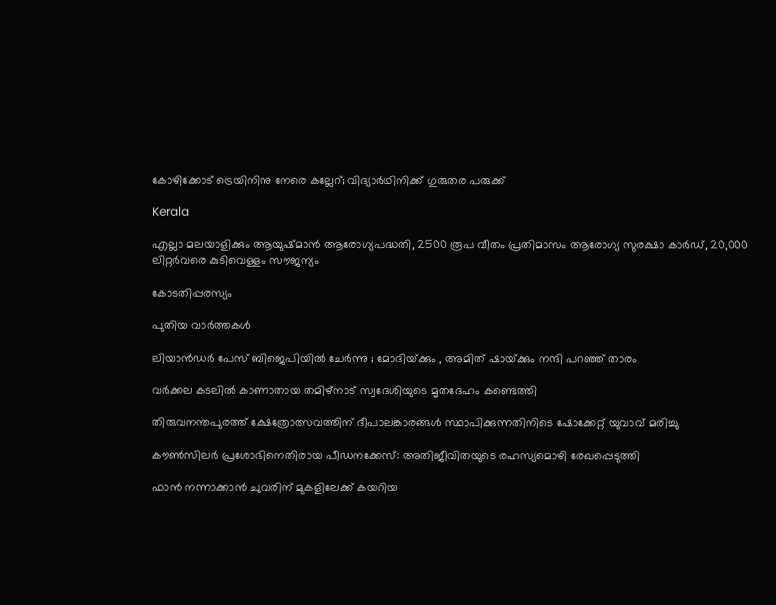കോഴിക്കോട് ട്രെയിനിനു നേരെ കല്ലേറ്; വിദ്യാര്‍ഥിനിക്ക് ഗുരുതര പരുക്ക്

Kerala

എല്ലാ മലയാളിക്കും ആയുഷ്മാൻ ആരോഗ്യപദ്ധതി, 2500 രൂപ വീതം പ്രതിമാസം ആരോഗ്യ സുരക്ഷാ കാർഡ്, 20,000 ലിറ്റർവരെ കുടിവെള്ളം സൗജന്യം

കോടതിപ്പരസ്യം

പുതിയ വാര്‍ത്തകള്‍

ലിയാൻഡർ പേസ് ബിജെപിയിൽ ചേർന്നു ; മോദിയ്‌ക്കും , അമിത് ഷായ്‌ക്കും നന്ദി പറഞ്ഞ് താരം

വർക്കല കടലിൽ കാണാതായ തമിഴ്‌നാട് സ്വദേശിയുടെ മൃതദേഹം കണ്ടെത്തി

തിരുവനന്തപുരത്ത് ക്ഷേത്രോത്സവത്തിന് ദീപാലങ്കാരങ്ങൾ സ്ഥാപിക്കുന്നതിനിടെ ഷോക്കേറ്റ് യുവാവ് മരിച്ചു

കൗണ്‍സിലര്‍ പ്രശോഭിനെതിരായ പീഡനക്കേസ്: അതിജീവിതയുടെ രഹസ്യമൊഴി രേഖപ്പെടുത്തി

ഫാൻ നന്നാക്കാൻ ചുവരിന് മുകളിലേക്ക് കയറിയ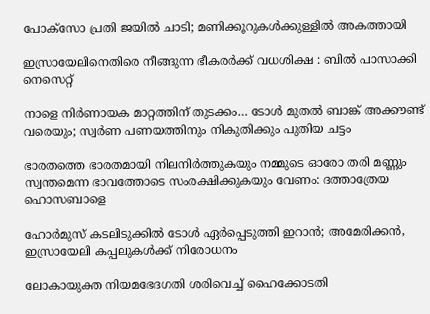പോക്സോ പ്രതി ജയിൽ ചാടി; മണിക്കൂറുകൾക്കുള്ളിൽ അകത്തായി

ഇസ്രായേലിനെതിരെ നീങ്ങുന്ന ഭീകരർക്ക് വധശിക്ഷ : ബിൽ പാസാക്കി നെസെറ്റ്

നാളെ നിർണായക മാറ്റത്തിന് തുടക്കം… ടോൾ മുതൽ ബാങ്ക് അക്കൗണ്ട് വരെയും; സ്വർണ പണയത്തിനും നികുതിക്കും പുതിയ ചട്ടം

ഭാരതത്തെ ഭാരതമായി നിലനിര്‍ത്തുകയും നമ്മുടെ ഓരോ തരി മണ്ണും സ്വന്തമെന്ന ഭാവത്തോടെ സംരക്ഷിക്കുകയും വേണം: ദത്താത്രേയ ഹൊസബാളെ

ഹോർമുസ് കടലിടുക്കിൽ ടോൾ ഏർപ്പെടുത്തി ഇറാൻ; അമേരിക്കൻ, ഇസ്രായേലി കപ്പലുകൾക്ക് നിരോധനം

ലോകായുക്ത നിയമഭേദഗതി ശരിവെച്ച്‌ ഹൈക്കോടതി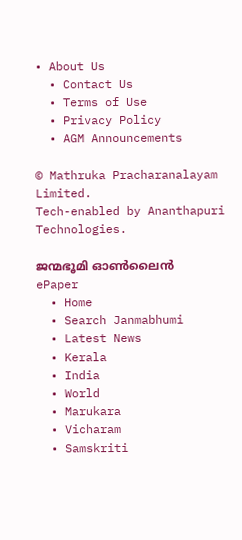• About Us
  • Contact Us
  • Terms of Use
  • Privacy Policy
  • AGM Announcements

© Mathruka Pracharanalayam Limited.
Tech-enabled by Ananthapuri Technologies.

ജന്മഭൂമി ഓണ്‍ലൈന്‍
ePaper
  • Home
  • Search Janmabhumi
  • Latest News
  • Kerala
  • India
  • World
  • Marukara
  • Vicharam
  • Samskriti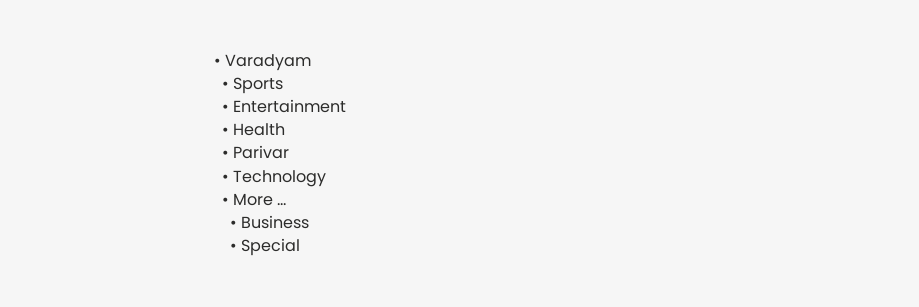• Varadyam
  • Sports
  • Entertainment
  • Health
  • Parivar
  • Technology
  • More …
    • Business
    • Special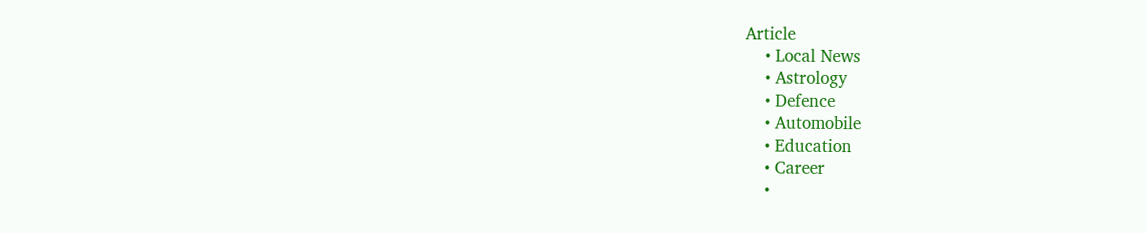Article
    • Local News
    • Astrology
    • Defence
    • Automobile
    • Education
    • Career
    •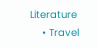Literature
    • Travel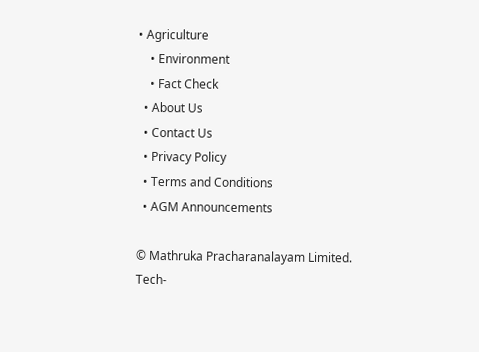• Agriculture
    • Environment
    • Fact Check
  • About Us
  • Contact Us
  • Privacy Policy
  • Terms and Conditions
  • AGM Announcements

© Mathruka Pracharanalayam Limited.
Tech-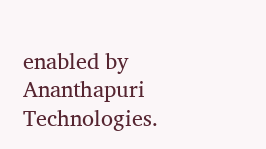enabled by Ananthapuri Technologies.